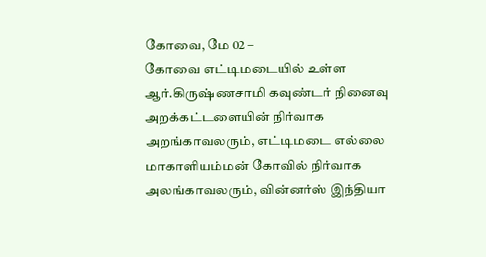கோவை, மே 02 –
கோவை எட்டிமடையில் உள்ள ஆர்.கிருஷ்ணசாமி கவுண்டர் நினைவு அறக்கட்டளையின் நிர்வாக அறங்காவலரும், எட்டிமடை எல்லை மாகாளியம்மன் கோவில் நிர்வாக அலங்காவலரும், வின்னர்ஸ் இந்தியா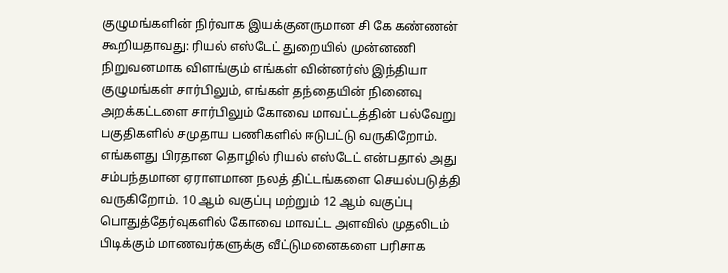குழுமங்களின் நிர்வாக இயக்குனருமான சி கே கண்ணன் கூறியதாவது: ரியல் எஸ்டேட் துறையில் முன்னணி நிறுவனமாக விளங்கும் எங்கள் வின்னர்ஸ் இந்தியா குழுமங்கள் சார்பிலும், எங்கள் தந்தையின் நினைவு அறக்கட்டளை சார்பிலும் கோவை மாவட்டத்தின் பல்வேறு பகுதிகளில் சமுதாய பணிகளில் ஈடுபட்டு வருகிறோம்.
எங்களது பிரதான தொழில் ரியல் எஸ்டேட் என்பதால் அது சம்பந்தமான ஏராளமான நலத் திட்டங்களை செயல்படுத்தி வருகிறோம். 10 ஆம் வகுப்பு மற்றும் 12 ஆம் வகுப்பு பொதுத்தேர்வுகளில் கோவை மாவட்ட அளவில் முதலிடம் பிடிக்கும் மாணவர்களுக்கு வீட்டுமனைகளை பரிசாக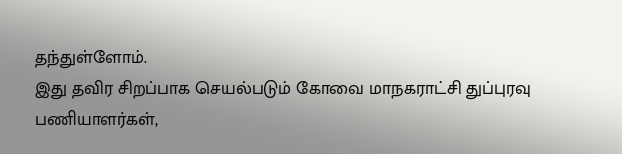தந்துள்ளோம்.
இது தவிர சிறப்பாக செயல்படும் கோவை மாநகராட்சி துப்புரவு பணியாளர்கள்,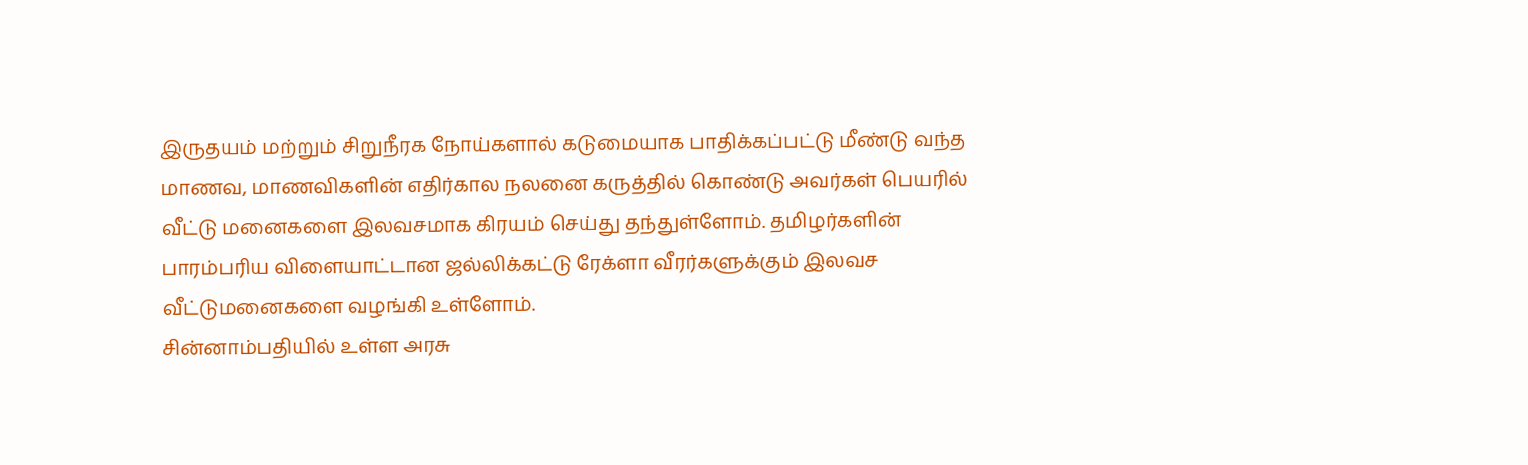இருதயம் மற்றும் சிறுநீரக நோய்களால் கடுமையாக பாதிக்கப்பட்டு மீண்டு வந்த மாணவ, மாணவிகளின் எதிர்கால நலனை கருத்தில் கொண்டு அவர்கள் பெயரில் வீட்டு மனைகளை இலவசமாக கிரயம் செய்து தந்துள்ளோம். தமிழர்களின் பாரம்பரிய விளையாட்டான ஜல்லிக்கட்டு ரேக்ளா வீரர்களுக்கும் இலவச வீட்டுமனைகளை வழங்கி உள்ளோம்.
சின்னாம்பதியில் உள்ள அரசு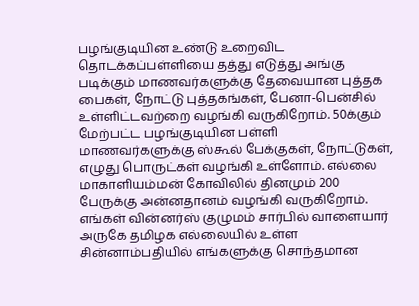பழங்குடியின உண்டு உறைவிட தொடக்கப்பள்ளியை தத்து எடுத்து அங்கு படிக்கும் மாணவர்களுக்கு தேவையான புத்தக பைகள், நோட்டு புத்தகங்கள், பேனா-பென்சில் உள்ளிட்டவற்றை வழங்கி வருகிறோம். 50க்கும் மேற்பட்ட பழங்குடியின பள்ளி மாணவர்களுக்கு ஸ்கூல் பேக்குகள், நோட்டுகள், எழுது பொருட்கள் வழங்கி உள்ளோம். எல்லை மாகாளியம்மன் கோவிலில் தினமும் 200 பேருக்கு அன்னதானம் வழங்கி வருகிறோம்.
எங்கள் வின்னர்ஸ் குழுமம் சார்பில் வாளையார் அருகே தமிழக எல்லையில் உள்ள சின்னாம்பதியில் எங்களுக்கு சொந்தமான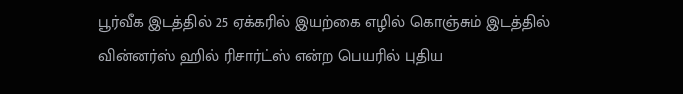பூர்வீக இடத்தில் 25 ஏக்கரில் இயற்கை எழில் கொஞ்சும் இடத்தில் வின்னர்ஸ் ஹில் ரிசார்ட்ஸ் என்ற பெயரில் புதிய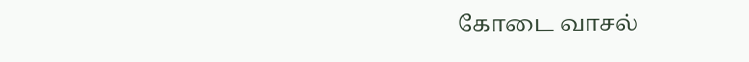கோடை வாசல்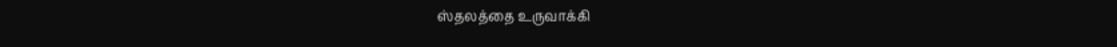ஸ்தலத்தை உருவாக்கி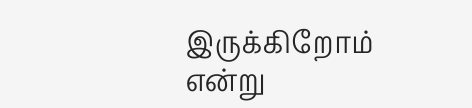இருக்கிறோம் என்று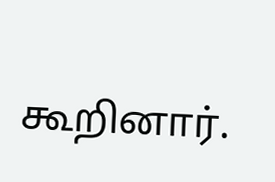கூறினார்.